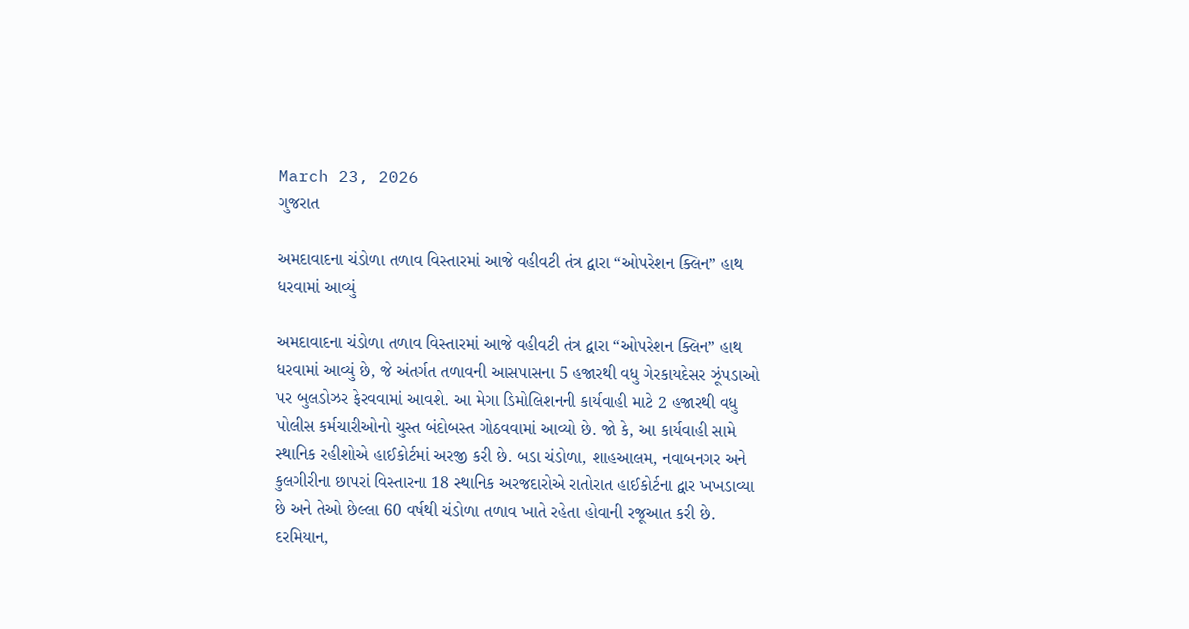March 23, 2026
ગુજરાત

અમદાવાદના ચંડોળા તળાવ વિસ્તારમાં આજે વહીવટી તંત્ર દ્વારા “ઓપરેશન ક્લિન” હાથ ધરવામાં આવ્યું

અમદાવાદના ચંડોળા તળાવ વિસ્તારમાં આજે વહીવટી તંત્ર દ્વારા “ઓપરેશન ક્લિન” હાથ ધરવામાં આવ્યું છે, જે અંતર્ગત તળાવની આસપાસના 5 હજારથી વધુ ગેરકાયદેસર ઝૂંપડાઓ પર બુલડોઝર ફેરવવામાં આવશે. આ મેગા ડિમોલિશનની કાર્યવાહી માટે 2 હજારથી વધુ પોલીસ કર્મચારીઓનો ચુસ્ત બંદોબસ્ત ગોઠવવામાં આવ્યો છે. જો કે, આ કાર્યવાહી સામે સ્થાનિક રહીશોએ હાઈકોર્ટમાં અરજી કરી છે. બડા ચંડોળા, શાહઆલમ, નવાબનગર અને કુલગીરીના છાપરાં વિસ્તારના 18 સ્થાનિક અરજદારોએ રાતોરાત હાઈકોર્ટના દ્વાર ખખડાવ્યા છે અને તેઓ છેલ્લા 60 વર્ષથી ચંડોળા તળાવ ખાતે રહેતા હોવાની રજૂઆત કરી છે. દરમિયાન,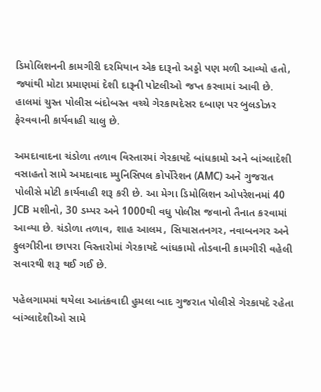ડિમોલિશનની કામગીરી દરમિયાન એક દારૂનો અડ્ડો પણ મળી આવ્યો હતો, જ્યાંથી મોટા પ્રમાણમાં દેશી દારૂની પોટલીઓ જપ્ત કરવામાં આવી છે. હાલમાં ચુસ્ત પોલીસ બંદોબસ્ત વચ્ચે ગેરકાયદેસર દબાણ પર બુલડોઝર ફેરવવાની કાર્યવાહી ચાલુ છે.

અમદાવાદના ચંડોળા તળાવ વિસ્તારમાં ગેરકાયદે બાંધકામો અને બાંગ્લાદેશી વસાહતો સામે અમદાવાદ મ્યુનિસિપલ કોર્પોરેશન (AMC) અને ગુજરાત પોલીસે મોટી કાર્યવાહી શરૂ કરી છે. આ મેગા ડિમોલિશન ઓપરેશનમાં 40 JCB મશીનો, 30 ડમ્પર અને 1000થી વધુ પોલીસ જવાનો તૈનાત કરવામાં આવ્યા છે. ચંડોળા તળાવ, શાહ આલમ, સિયાસતનગર, નવાબનગર અને ફુલગીરીના છાપરા વિસ્તારોમાં ગેરકાયદે બાંધકામો તોડવાની કામગીરી વહેલી સવારથી શરૂ થઈ ગઈ છે.

પહેલગામમાં થયેલા આતંકવાદી હુમલા બાદ ગુજરાત પોલીસે ગેરકાયદે રહેતા બાંગ્લાદેશીઓ સામે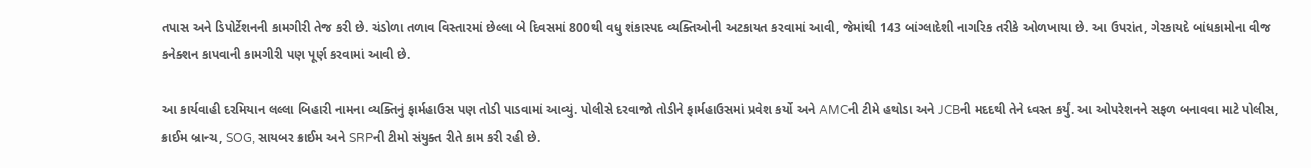તપાસ અને ડિપોર્ટેશનની કામગીરી તેજ કરી છે. ચંડોળા તળાવ વિસ્તારમાં છેલ્લા બે દિવસમાં 800થી વધુ શંકાસ્પદ વ્યક્તિઓની અટકાયત કરવામાં આવી, જેમાંથી 143 બાંગ્લાદેશી નાગરિક તરીકે ઓળખાયા છે. આ ઉપરાંત, ગેરકાયદે બાંધકામોના વીજ કનેક્શન કાપવાની કામગીરી પણ પૂર્ણ કરવામાં આવી છે.

આ કાર્યવાહી દરમિયાન લલ્લા બિહારી નામના વ્યક્તિનું ફાર્મહાઉસ પણ તોડી પાડવામાં આવ્યું. પોલીસે દરવાજો તોડીને ફાર્મહાઉસમાં પ્રવેશ કર્યો અને AMCની ટીમે હથોડા અને JCBની મદદથી તેને ધ્વસ્ત કર્યું. આ ઓપરેશનને સફળ બનાવવા માટે પોલીસ, ક્રાઈમ બ્રાન્ચ, SOG, સાયબર ક્રાઈમ અને SRPની ટીમો સંયુક્ત રીતે કામ કરી રહી છે.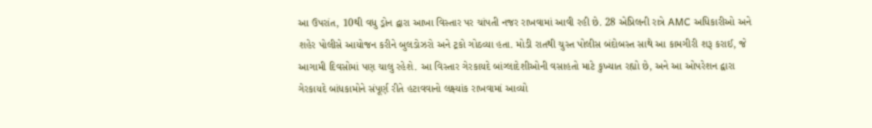આ ઉપરાંત, 10થી વધુ ડ્રોન દ્વારા આખા વિસ્તાર પર ચાંપતી નજર રાખવામાં આવી રહી છે. 28 એપ્રિલની રાત્રે AMC અધિકારીઓ અને શહેર પોલીસે આયોજન કરીને બુલડોઝરો અને ટ્રકો ગોઠવ્યા હતા. મોડી રાતથી ચુસ્ત પોલીસ બંદોબસ્ત સાથે આ કામગીરી શરૂ કરાઈ, જે આગામી દિવસોમાં પણ ચાલુ રહેશે. આ વિસ્તાર ગેરકાયદે બાંગ્લાદેશીઓની વસાહતો માટે કુખ્યાત રહ્યો છે, અને આ ઓપરેશન દ્વારા ગેરકાયદે બાંધકામોને સંપૂર્ણ રીતે હટાવવાનો લક્ષ્યાંક રાખવામાં આવ્યો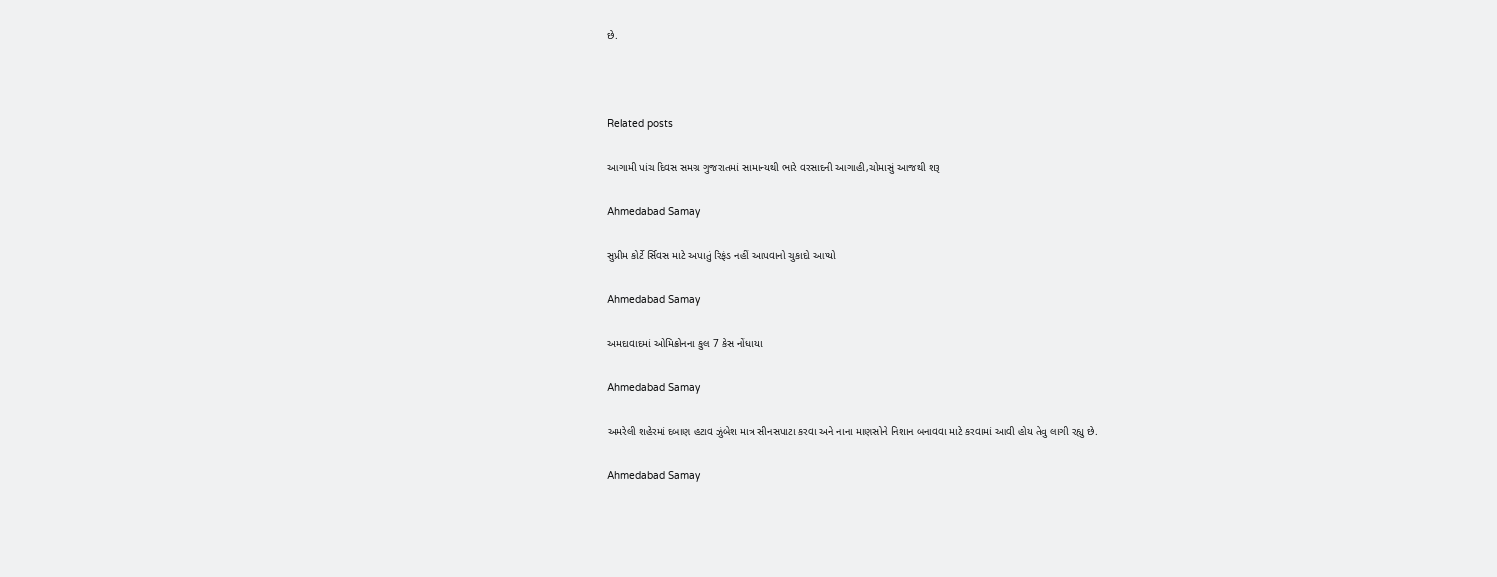છે.



Related posts

આગામી પાંચ દિવસ સમગ્ર ગુજરાતમાં સામાન્યથી ભારે વરસાદની આગાહી,ચોમાસું આજથી શરૂ

Ahmedabad Samay

સુપ્રીમ કોર્ટે ર્સિવસ માટે અપાતું રિફંડ નહીં આપવાનો ચુકાદો આપ્યો

Ahmedabad Samay

અમદાવાદમાં ઓમિક્રોનના કુલ 7 કેસ નોંધાયા

Ahmedabad Samay

અમરેલી શહેરમાં દબાણ હટાવ ઝુંબેશ માત્ર સીનસપાટા કરવા અને નાના માણસોને નિશાન બનાવવા માટે કરવામાં આવી હોય તેવુ લાગી રહ્યુ છે.

Ahmedabad Samay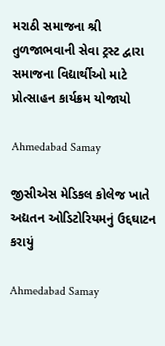મરાઠી સમાજના શ્રી તુળજાભવાની સેવા ટ્રસ્ટ દ્વારા સમાજના વિદ્યાર્થીઓ માટે પ્રોત્સાહન કાર્યક્રમ યોજાયો

Ahmedabad Samay

જીસીએસ મેડિકલ કોલેજ ખાતે અદ્યતન ઓડિટોરિયમનું ઉદ્દઘાટન કરાયું

Ahmedabad Samay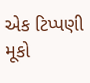એક ટિપ્પણી મૂકો